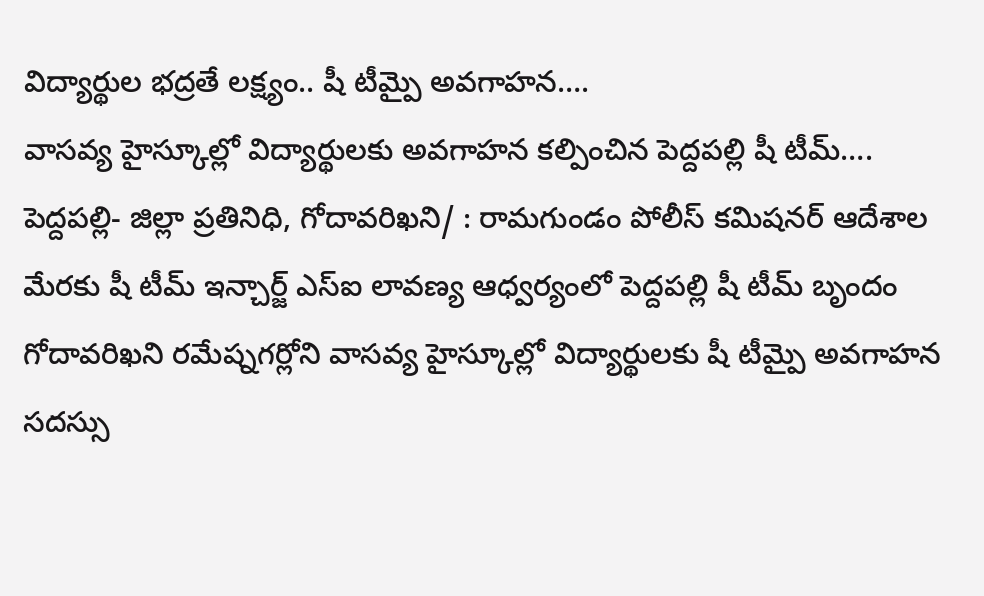విద్యార్థుల భద్రతే లక్ష్యం.. షీ టీమ్పై అవగాహన….
వాసవ్య హైస్కూల్లో విద్యార్థులకు అవగాహన కల్పించిన పెద్దపల్లి షీ టీమ్….
పెద్దపల్లి- జిల్లా ప్రతినిధి, గోదావరిఖని/ : రామగుండం పోలీస్ కమిషనర్ ఆదేశాల మేరకు షీ టీమ్ ఇన్చార్జ్ ఎస్ఐ లావణ్య ఆధ్వర్యంలో పెద్దపల్లి షీ టీమ్ బృందం గోదావరిఖని రమేష్నగర్లోని వాసవ్య హైస్కూల్లో విద్యార్థులకు షీ టీమ్పై అవగాహన సదస్సు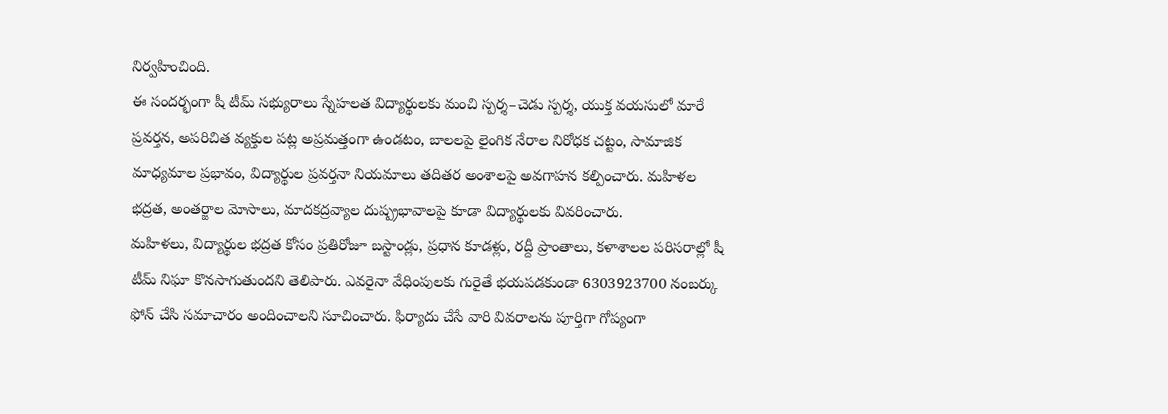నిర్వహించింది.
ఈ సందర్భంగా షీ టీమ్ సభ్యురాలు స్నేహలత విద్యార్థులకు మంచి స్పర్శ–చెడు స్పర్శ, యుక్త వయసులో మారే ప్రవర్తన, అపరిచిత వ్యక్తుల పట్ల అప్రమత్తంగా ఉండటం, బాలలపై లైంగిక నేరాల నిరోధక చట్టం, సామాజిక మాధ్యమాల ప్రభావం, విద్యార్థుల ప్రవర్తనా నియమాలు తదితర అంశాలపై అవగాహన కల్పించారు. మహిళల భద్రత, అంతర్జాల మోసాలు, మాదకద్రవ్యాల దుష్ప్రభావాలపై కూడా విద్యార్థులకు వివరించారు.
మహిళలు, విద్యార్థుల భద్రత కోసం ప్రతిరోజూ బస్టాండ్లు, ప్రధాన కూడళ్లు, రద్దీ ప్రాంతాలు, కళాశాలల పరిసరాల్లో షీ టీమ్ నిఘా కొనసాగుతుందని తెలిపారు. ఎవరైనా వేధింపులకు గురైతే భయపడకుండా 6303923700 నంబర్కు ఫోన్ చేసి సమాచారం అందించాలని సూచించారు. ఫిర్యాదు చేసే వారి వివరాలను పూర్తిగా గోప్యంగా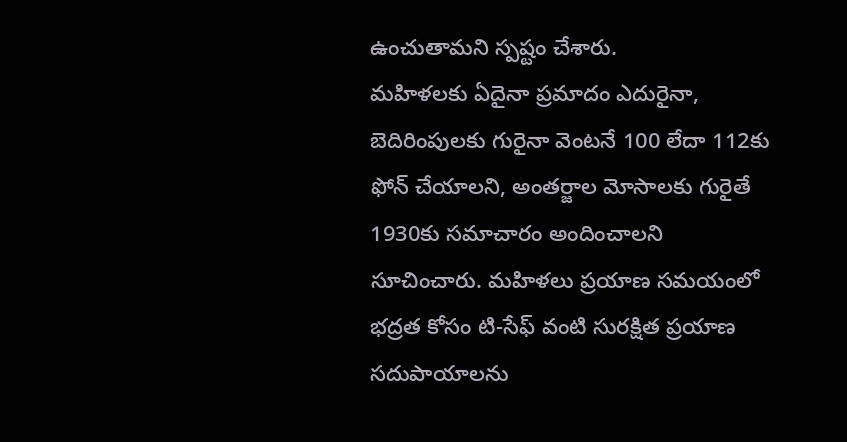ఉంచుతామని స్పష్టం చేశారు.
మహిళలకు ఏదైనా ప్రమాదం ఎదురైనా, బెదిరింపులకు గురైనా వెంటనే 100 లేదా 112కు ఫోన్ చేయాలని, అంతర్జాల మోసాలకు గురైతే 1930కు సమాచారం అందించాలని సూచించారు. మహిళలు ప్రయాణ సమయంలో భద్రత కోసం టి-సేఫ్ వంటి సురక్షిత ప్రయాణ సదుపాయాలను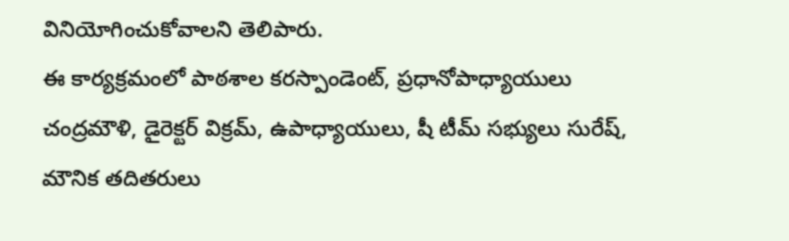వినియోగించుకోవాలని తెలిపారు.
ఈ కార్యక్రమంలో పాఠశాల కరస్పాండెంట్, ప్రధానోపాధ్యాయులు చంద్రమౌళి, డైరెక్టర్ విక్రమ్, ఉపాధ్యాయులు, షీ టీమ్ సభ్యులు సురేష్, మౌనిక తదితరులు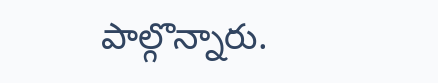పాల్గొన్నారు.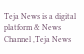Teja News is a digital platform & News Channel ,Teja News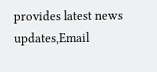provides latest news updates,Email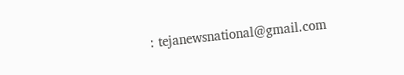: tejanewsnational@gmail.com